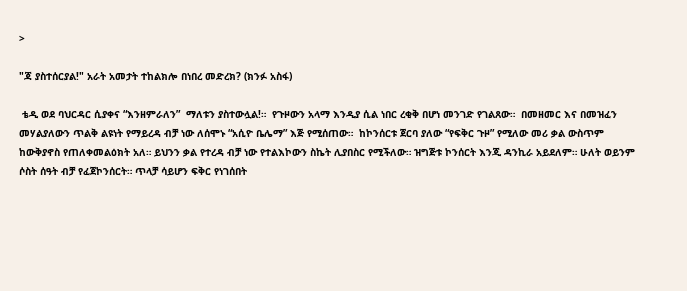>

"ጃ ያስተሰርያል!" አራት አመታት ተከልክሎ በነበረ መድረክ? (ክንፉ አስፋ)

 ቴዲ ወደ ባህርዳር ሲያቀና “እንዘምራለን”  ማለቱን ያስተውሏል!።  የጉዞውን አላማ እንዲያ ሲል ነበር ረቂቅ በሆነ መንገድ የገልጸው።  በመዘመር እና በመዝፈን መሃልያለውን ጥልቅ ልዩነት የማይረዳ ብቻ ነው ለሰሞኑ “አሲዮ ቤሌማ” እጅ የሚሰጠው።  ከኮንሰርቱ ጀርባ ያለው “የፍቅር ጉዞ” የሚለው መሪ ቃል ውስጥም ከውቅያኖስ የጠለቀመልዕክት አለ። ይህንን ቃል የተረዳ ብቻ ነው የተልእኮውን ስኬት ሊያበስር የሚችለው። ዝግጅቱ ኮንሰርት እንጂ ዳንኪራ አይደለም። ሁለት ወይንም ሶስት ሰዓት ብቻ የፈጀኮንሰርት። ጥላቻ ሳይሆን ፍቅር የነገሰበት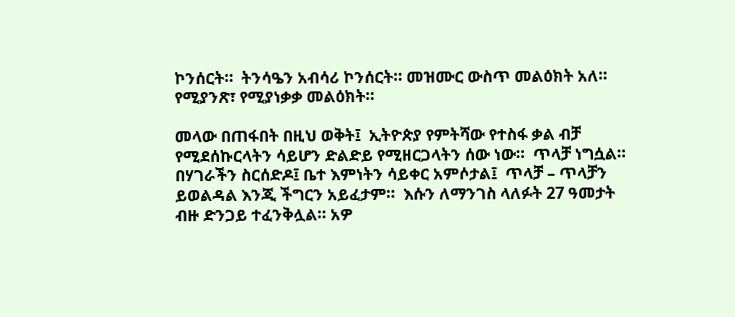ኮንሰርት።  ትንሳዔን አብሳሪ ኮንሰርት። መዝሙር ውስጥ መልዕክት አለ። የሚያንጽ፣ የሚያነቃቃ መልዕክት።

መላው በጠፋበት በዚህ ወቅት፤  ኢትዮጵያ የምትሻው የተስፋ ቃል ብቻ የሚደሰኩርላትን ሳይሆን ድልድይ የሚዘርጋላትን ሰው ነው።  ጥላቻ ነግሷል። በሃገራችን ስርሰድዶ፤ ቤተ እምነትን ሳይቀር አምሶታል፤  ጥላቻ – ጥላቻን ይወልዳል እንጂ ችግርን አይፈታም።  እሱን ለማንገስ ላለፉት 27 ዓመታት ብዙ ድንጋይ ተፈንቅሏል። አዎ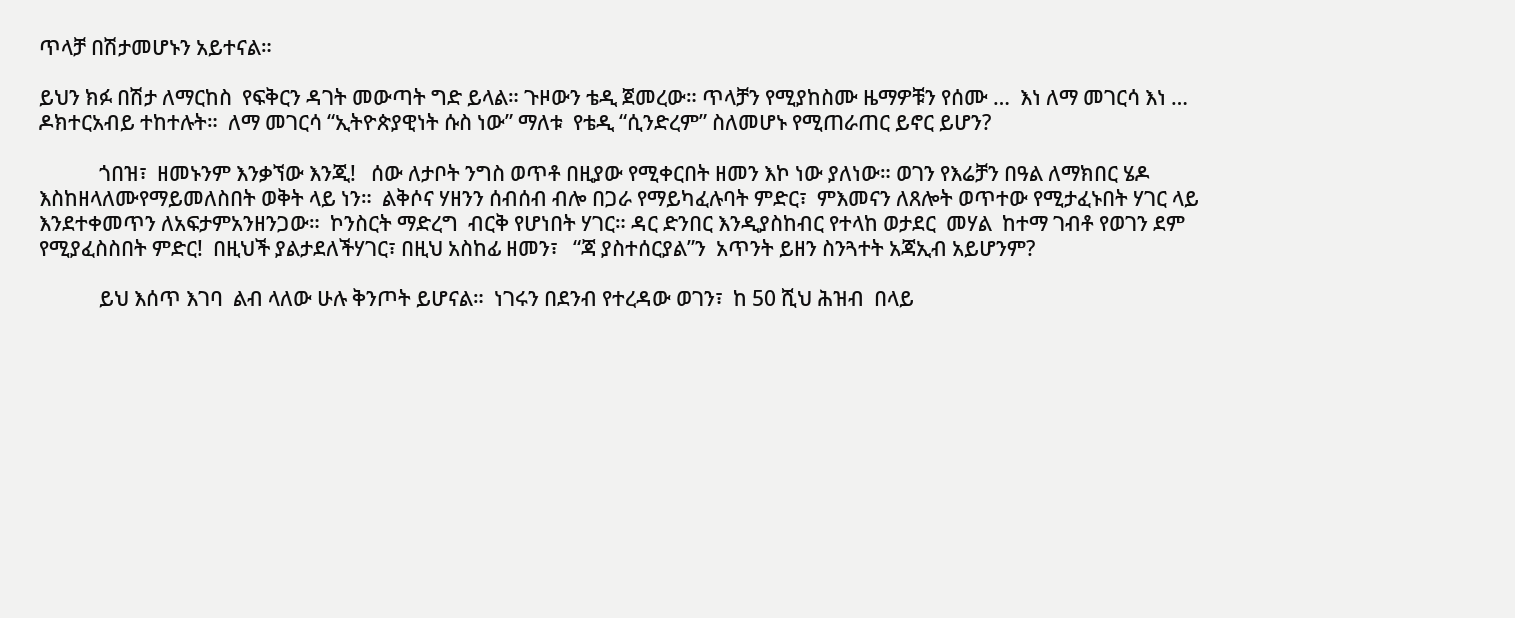ጥላቻ በሽታመሆኑን አይተናል።

ይህን ክፉ በሽታ ለማርከስ  የፍቅርን ዳገት መውጣት ግድ ይላል። ጉዞውን ቴዲ ጀመረው። ጥላቻን የሚያከስሙ ዜማዎቹን የሰሙ …  እነ ለማ መገርሳ እነ … ዶክተርአብይ ተከተሉት።  ለማ መገርሳ “ኢትዮጵያዊነት ሱስ ነው” ማለቱ  የቴዲ “ሲንድረም” ስለመሆኑ የሚጠራጠር ይኖር ይሆን?

            ጎበዝ፣  ዘመኑንም እንቃኘው እንጂ!   ሰው ለታቦት ንግስ ወጥቶ በዚያው የሚቀርበት ዘመን እኮ ነው ያለነው። ወገን የእሬቻን በዓል ለማክበር ሄዶ እስከዘላለሙየማይመለስበት ወቅት ላይ ነን።  ልቅሶና ሃዘንን ሰብሰብ ብሎ በጋራ የማይካፈሉባት ምድር፣  ምእመናን ለጸሎት ወጥተው የሚታፈኑበት ሃገር ላይ እንደተቀመጥን ለአፍታምአንዘንጋው።  ኮንስርት ማድረግ  ብርቅ የሆነበት ሃገር። ዳር ድንበር እንዲያስከብር የተላከ ወታደር  መሃል  ከተማ ገብቶ የወገን ደም የሚያፈስስበት ምድር!  በዚህች ያልታደለችሃገር፣ በዚህ አስከፊ ዘመን፣   “ጃ ያስተሰርያል”ን  አጥንት ይዘን ስንጓተት አጃኢብ አይሆንም?

            ይህ እሰጥ እገባ  ልብ ላለው ሁሉ ቅንጦት ይሆናል።  ነገሩን በደንብ የተረዳው ወገን፣  ከ 50 ሺህ ሕዝብ  በላይ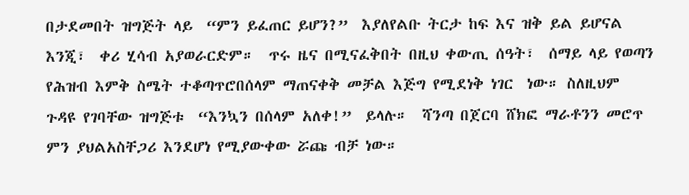በታደመበት ዝግጅት ላይ  “ምን ይፈጠር ይሆን?”  እያለየልቡ ትርታ ከፍ እና ዝቅ ይል ይሆናል እንጂ፣  ቀሪ ሂሳብ አያወራርድም።  ጥሩ ዜና በሚናፈቅበት በዚህ ቀውጢ ሰዓት፣  ሰማይ ላይ የወጣን የሕዝብ እምቅ ስሜት ተቆጣጥሮበሰላም ማጠናቀቅ መቻል እጅግ የሚደነቅ ነገር  ነው። ስለዚህም ጉዳዩ የገባቸው ዝግጅቱ  “እንኳን በሰላም አለቀ!”  ይላሉ።  ሻንጣ በጀርባ ሸክፎ ማራቶንን መሮጥ ምን ያህልአስቸጋሪ እንደሆነ የሚያውቀው ሯጩ ብቻ ነው።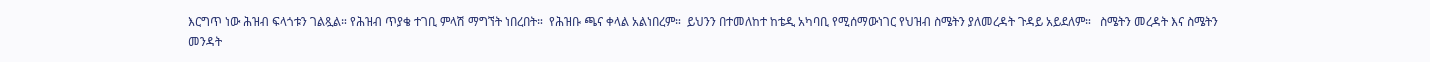እርግጥ ነው ሕዝብ ፍላጎቱን ገልጿል። የሕዝብ ጥያቄ ተገቢ ምላሽ ማግኘት ነበረበት።  የሕዝቡ ጫና ቀላል አልነበረም።  ይህንን በተመለከተ ከቴዲ አካባቢ የሚሰማውነገር የህዝብ ስሜትን ያለመረዳት ጉዳይ አይደለም።   ስሜትን መረዳት እና ስሜትን መንዳት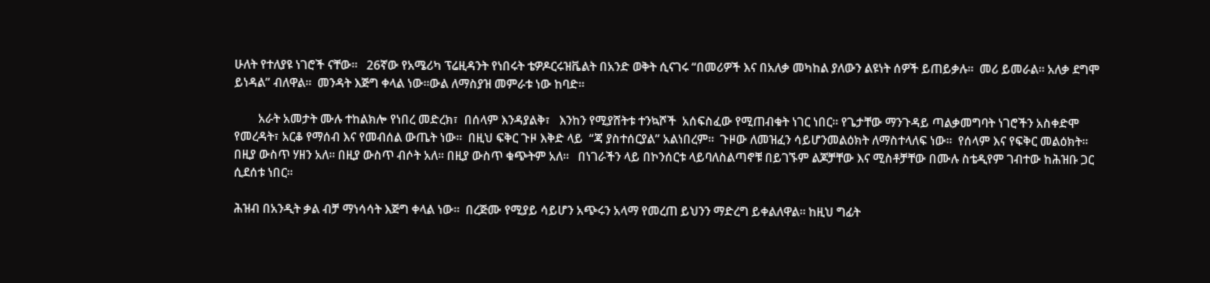ሁለት የተለያዩ ነገሮች ናቸው።   26ኛው የአሜሪካ ፕሬዚዳንት የነበሩት ቴዎዶርሩዝቬልት በአንድ ወቅት ሲናገሩ “በመሪዎች እና በአለቃ መካከል ያለውን ልዩነት ሰዎች ይጠይቃሉ።  መሪ ይመራል። አለቃ ደግሞ ይነዳል” ብለዋል።  መንዳት እጅግ ቀላል ነው።ውል ለማስያዝ መምራቱ ነው ከባድ።

        አራት አመታት ሙሉ ተከልክሎ የነበረ መድረክ፣  በሰላም እንዳያልቅ፣   እንከን የሚያሸትቱ ተንኳሾች  አሰፍስፈው የሚጠብቁት ነገር ነበር። የጌታቸው ማንጉዳይ ጣልቃመግባት ነገሮችን አስቀድሞ የመረዳት፣ አርቆ የማሰብ እና የመብሰል ውጤት ነው።  በዚህ ፍቅር ጉዞ እቅድ ላይ  “ጃ ያስተሰርያል” አልነበረም።  ጉዞው ለመዝፈን ሳይሆንመልዕክት ለማስተላለፍ ነው።  የሰላም እና የፍቅር መልዕክት።  በዚያ ውስጥ ሃዘን አለ። በዚያ ውስጥ ብሶት አለ። በዚያ ውስጥ ቁጭትም አለ።   በነገራችን ላይ በኮንሰርቱ ላይባለስልጣኖቹ በይገኙም ልጆቻቸው እና ሚስቶቻቸው በሙሉ ስቴዲየም ገብተው ከሕዝቡ ጋር ሲደሰቱ ነበር።

ሕዝብ በአንዲት ቃል ብቻ ማነሳሳት እጅግ ቀላል ነው።  በረጅሙ የሚያይ ሳይሆን አጭሩን አላማ የመረጠ ይህንን ማድረግ ይቀልለዋል። ከዚህ ግፊት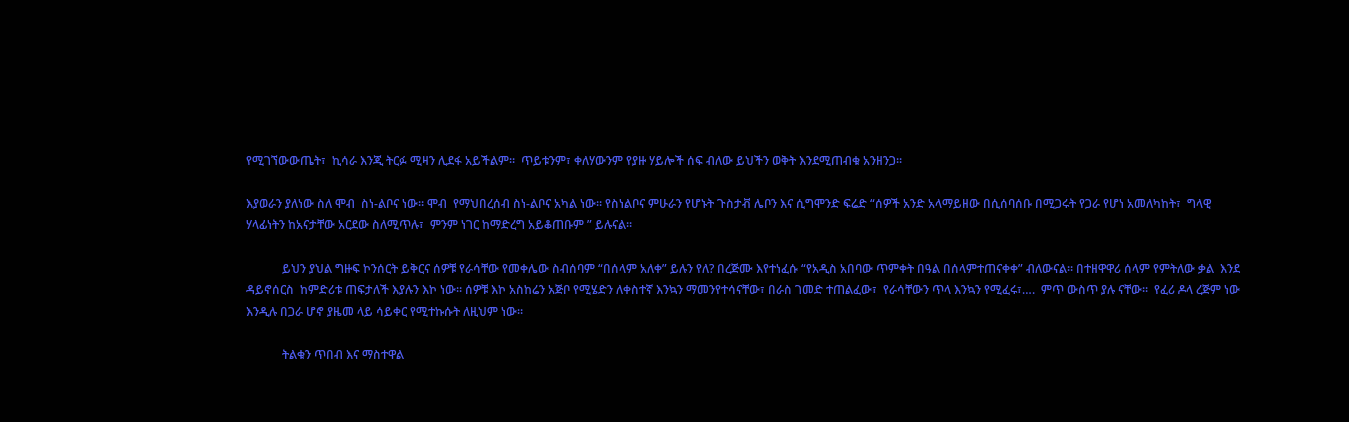የሚገኘውውጤት፣  ኪሳራ እንጂ ትርፉ ሚዛን ሊደፋ አይችልም።  ጥይቱንም፣ ቀለሃውንም የያዙ ሃይሎች ሰፍ ብለው ይህችን ወቅት እንደሚጠብቁ አንዘንጋ።

እያወራን ያለነው ስለ ሞብ  ስነ-ልቦና ነው። ሞብ  የማህበረሰብ ስነ-ልቦና አካል ነው። የስነልቦና ምሁራን የሆኑት ጉስታቭ ሌቦን እና ሲግሞንድ ፍሬድ “ሰዎች አንድ አላማይዘው በሲሰባሰቡ በሚጋሩት የጋራ የሆነ አመለካከት፣  ግላዊ ሃላፊነትን ከአናታቸው አርደው ስለሚጥሉ፣  ምንም ነገር ከማድረግ አይቆጠቡም ” ይሉናል።

            ይህን ያህል ግዙፍ ኮንሰርት ይቅርና ሰዎቹ የራሳቸው የመቀሌው ስብሰባም “በሰላም አለቀ” ይሉን የለ? በረጅሙ እየተነፈሱ “የአዲስ አበባው ጥምቀት በዓል በሰላምተጠናቀቀ” ብለውናል። በተዘዋዋሪ ሰላም የምትለው ቃል  እንደ ዳይኖሰርስ  ከምድሪቱ ጠፍታለች እያሉን እኮ ነው። ሰዎቹ እኮ አስከሬን አጅቦ የሚሄድን ለቀስተኛ እንኳን ማመንየተሳናቸው፣ በራስ ገመድ ተጠልፈው፣  የራሳቸውን ጥላ እንኳን የሚፈሩ፣….  ምጥ ውስጥ ያሉ ናቸው።  የፈሪ ዶላ ረጅም ነው እንዲሉ በጋራ ሆኖ ያዜመ ላይ ሳይቀር የሚተኩሱት ለዚህም ነው።

            ትልቁን ጥበብ እና ማስተዋል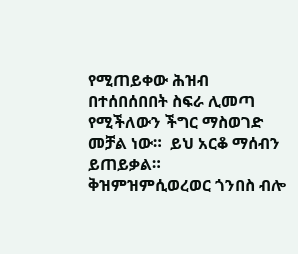የሚጠይቀው ሕዝብ በተሰበሰበበት ስፍራ ሊመጣ የሚችለውን ችግር ማስወገድ መቻል ነው።  ይህ አርቆ ማሰብን ይጠይቃል። ቅዝምዝምሲወረወር ጎንበስ ብሎ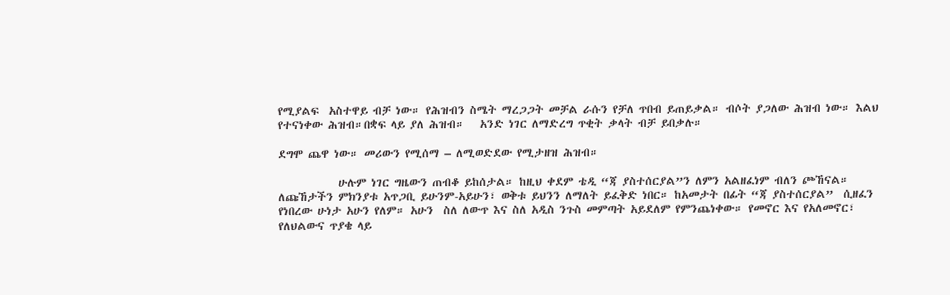የሚያልፍ  አስተዋይ ብቻ ነው። የሕዝብን ስሜት ማረጋጋት መቻል ራሱን የቻለ ጥበብ ይጠይቃል። ብሶት ያጋለው ሕዝብ ነው። እልህ የተናነቀው ሕዝብ።በቋፍ ላይ ያለ ሕዝብ።   አንድ ነገር ለማድረግ ጥቂት ቃላት ብቻ ይበቃሉ።

ደግሞ ጨዋ ነው። መሪውን የሚሰማ – ለሚወድደው የሚታዘዝ ሕዝብ።

            ሁሉም ነገር ግዜውን ጠብቆ ይከሰታል። ከዚህ ቀደም ቴዲ “ጃ ያስተሰርያል”ን ለምን አልዘፈነም ብለን ጮኸናል። ለጩኸታችን ምክንያቱ አጥጋቢ ይሁንም-አይሁን፣ ወቅቱ ይህንን ለማለት ይፈቅድ ነበር። ከአመታት በፊት “ጃ ያስተሰርያል”  ሲዘፈን የነበረው ሁነታ አሁን የለም። አሁን  ስለ ለውጥ እና ስለ አዲስ ንጉስ መምጣት አይደለም የምንጨነቀው። የመኖር እና የአለመኖር፣ የለህልውና ጥያቄ ላይ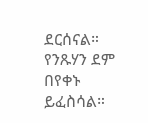ደርሰናል።  የንጹሃን ደም በየቀኑ ይፈስሳል።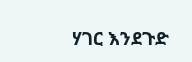ሃገር እንደጉድ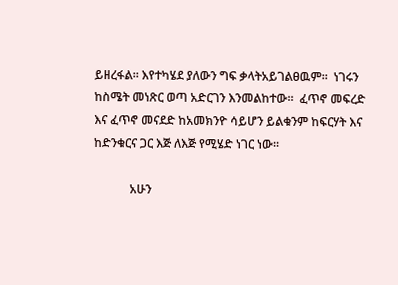ይዘረፋል። እየተካሄደ ያለውን ግፍ ቃላትአይገልፀዉም።  ነገሩን ከስሜት መነጽር ወጣ አድርገን እንመልከተው።  ፈጥኖ መፍረድ እና ፈጥኖ መናደድ ከአመክንዮ ሳይሆን ይልቁንም ከፍርሃት እና ከድንቁርና ጋር እጅ ለእጅ የሚሄድ ነገር ነው።

            አሁን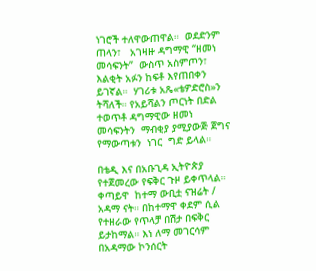ነገሮች ተለዋውጠዋል።  ወደድንም ጠላን፣   አገዛዙ ዳግማዊ “ዘመነ መሳፍንት”  ውስጥ አስምጦን፣  እልቂት አፉን ከፍቶ እየጠበቀን ይገኛል።  ሃገሪቱ አጼ«ቴዎድሮስ»ን  ትሻለች። የአይሻልን ጦርነት በድል ተወጥቶ ዳግማዊው ዘመነ መሳፍንትን  ማብቂያ ያሚያውጅ ጀግና የማውጣቱን  ነገር  ግድ ይላል።

በቴዲ እና በአቡጊዳ ኢትዮጵያ የተጀመረው የፍቅር ጉዞ ይቀጥላል።  ቀጣይዋ  ከተማ ውቢቷ ናዝሬት / አዳማ ናት። በከተማዋ ቀደም ሲል የተዘራው የጥላቻ በሽታ በፍቅር ይታከማል። እነ ለማ መገርሳም በአዳማው ኮንሰርት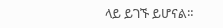ላይ ይገኙ ይሆናል።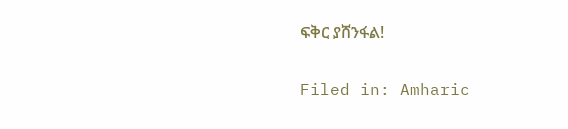ፍቅር ያሸንፋል!

Filed in: Amharic